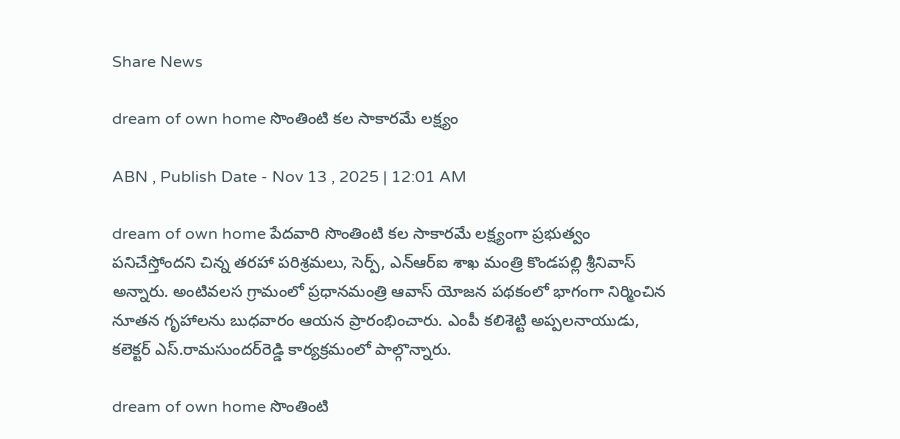Share News

dream of own home సొంతింటి కల సాకారమే లక్ష్యం

ABN , Publish Date - Nov 13 , 2025 | 12:01 AM

dream of own home పేదవారి సొంతింటి కల సాకారమే లక్ష్యంగా ప్రభుత్వం పనిచేస్తోందని చిన్న తరహా పరిశ్రమలు, సెర్ప్‌, ఎన్‌ఆర్‌ఐ శాఖ మంత్రి కొండపల్లి శ్రీనివాస్‌ అన్నారు. అంటివలస గ్రామంలో ప్రధానమంత్రి ఆవాస్‌ యోజన పథకంలో భాగంగా నిర్మించిన నూతన గృహాలను బుధవారం ఆయన ప్రారంభించారు. ఎంపీ కలిశెట్టి అప్పలనాయుడు, కలెక్టర్‌ ఎస్‌.రామసుందర్‌రెడ్డి కార్యక్రమంలో పాల్గొన్నారు.

dream of own home సొంతింటి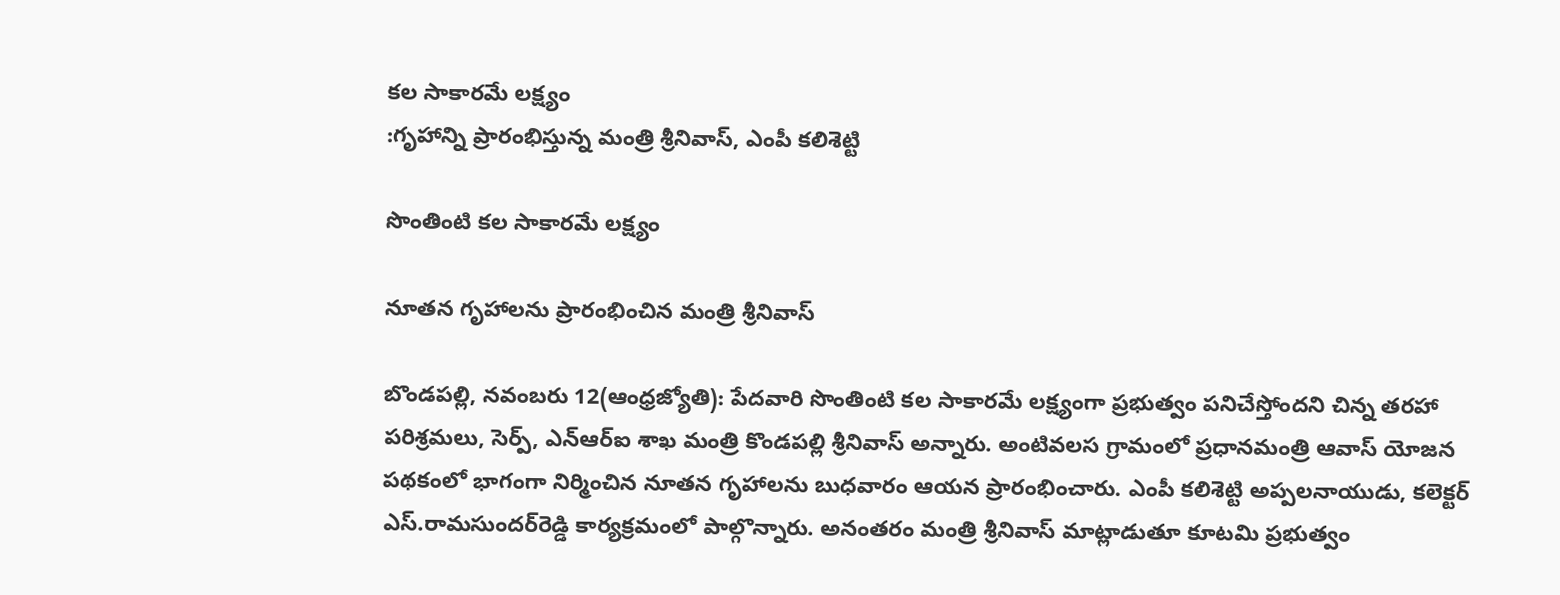కల సాకారమే లక్ష్యం
:గృహాన్ని ప్రారంభిస్తున్న మంత్రి శ్రీనివాస్‌, ఎంపీ కలిశెట్టి

సొంతింటి కల సాకారమే లక్ష్యం

నూతన గృహాలను ప్రారంభించిన మంత్రి శ్రీనివాస్‌

బొండపల్లి, నవంబరు 12(ఆంధ్రజ్యోతి): పేదవారి సొంతింటి కల సాకారమే లక్ష్యంగా ప్రభుత్వం పనిచేస్తోందని చిన్న తరహా పరిశ్రమలు, సెర్ప్‌, ఎన్‌ఆర్‌ఐ శాఖ మంత్రి కొండపల్లి శ్రీనివాస్‌ అన్నారు. అంటివలస గ్రామంలో ప్రధానమంత్రి ఆవాస్‌ యోజన పథకంలో భాగంగా నిర్మించిన నూతన గృహాలను బుధవారం ఆయన ప్రారంభించారు. ఎంపీ కలిశెట్టి అప్పలనాయుడు, కలెక్టర్‌ ఎస్‌.రామసుందర్‌రెడ్డి కార్యక్రమంలో పాల్గొన్నారు. అనంతరం మంత్రి శ్రీనివాస్‌ మాట్లాడుతూ కూటమి ప్రభుత్వం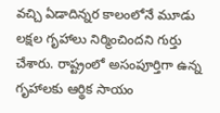వచ్చి ఏడాదిన్నర కాలంలోనే మూడు లక్షల గృహాలు నిర్మించిందని గుర్తు చేశారు. రాష్ట్రంలో అసంపూర్తిగా ఉన్న గృహాలకు ఆర్థిక సాయం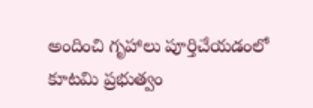అందించి గృహాలు పూర్తిచేయడంలో కూటమి ప్రభుత్వం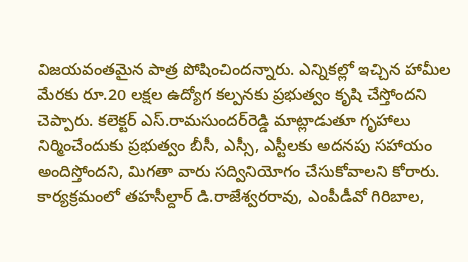విజయవంతమైన పాత్ర పోషించిందన్నారు. ఎన్నికల్లో ఇచ్చిన హామీల మేరకు రూ.20 లక్షల ఉద్యోగ కల్పనకు ప్రభుత్వం కృషి చేస్తోందని చెప్పారు. కలెక్టర్‌ ఎస్‌.రామసుందర్‌రెడ్డి మాట్లాడుతూ గృహాలు నిర్మించేందుకు ప్రభుత్వం బీసీ, ఎస్సీ, ఎస్టీలకు అదనపు సహాయం అందిస్తోందని, మిగతా వారు సద్వినియోగం చేసుకోవాలని కోరారు. కార్యక్రమంలో తహసీల్దార్‌ డి.రాజేశ్వరరావు, ఎంపీడీవో గిరిబాల,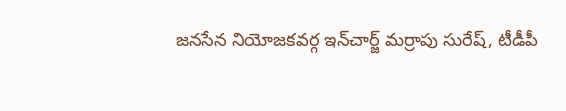జనసేన నియోజకవర్గ ఇన్‌చార్జ్‌ మర్రాపు సురేష్‌, టీడీపీ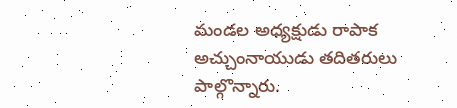మండల అధ్యక్షుడు రాపాక అచ్చుంనాయుడు తదితరులు పాల్గొన్నారు.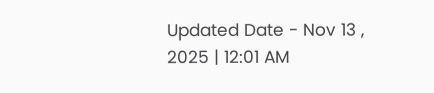Updated Date - Nov 13 , 2025 | 12:01 AM